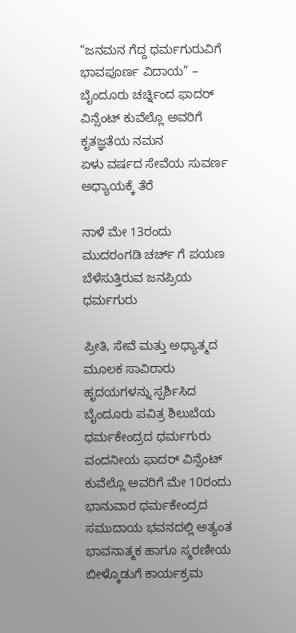“ಜನಮನ ಗೆದ್ದ ಧರ್ಮಗುರುವಿಗೆ ಭಾವಪೂರ್ಣ ವಿದಾಯ” – ಬೈಂದೂರು ಚರ್ಚ್ನಿಂದ ಫಾದರ್ ವಿನ್ಸೆಂಟ್ ಕುವೆಲ್ಲೊ ಅವರಿಗೆ ಕೃತಜ್ಞತೆಯ ನಮನ
ಏಳು ವರ್ಷದ ಸೇವೆಯ ಸುವರ್ಣ ಅಧ್ಯಾಯಕ್ಕೆ ತೆರೆ

ನಾಳೆ ಮೇ 13ರಂದು ಮುದರಂಗಡಿ ಚರ್ಚ್ ಗೆ ಪಯಣ ಬೆಳೆಸುತ್ತಿರುವ ಜನಪ್ರಿಯ ಧರ್ಮಗುರು

ಪ್ರೀತಿ, ಸೇವೆ ಮತ್ತು ಅಧ್ಯಾತ್ಮದ ಮೂಲಕ ಸಾವಿರಾರು ಹೃದಯಗಳನ್ನು ಸ್ಪರ್ಶಿಸಿದ ಬೈಂದೂರು ಪವಿತ್ರ ಶಿಲುಬೆಯ ಧರ್ಮಕೇಂದ್ರದ ಧರ್ಮಗುರು ವಂದನೀಯ ಫಾದರ್ ವಿನ್ಸೆಂಟ್ ಕುವೆಲ್ಲೊ ಅವರಿಗೆ ಮೇ 10ರಂದು ಭಾನುವಾರ ಧರ್ಮಕೇಂದ್ರದ ಸಮುದಾಯ ಭವನದಲ್ಲಿ ಅತ್ಯಂತ ಭಾವನಾತ್ಮಕ ಹಾಗೂ ಸ್ಮರಣೀಯ ಬೀಳ್ಕೊಡುಗೆ ಕಾರ್ಯಕ್ರಮ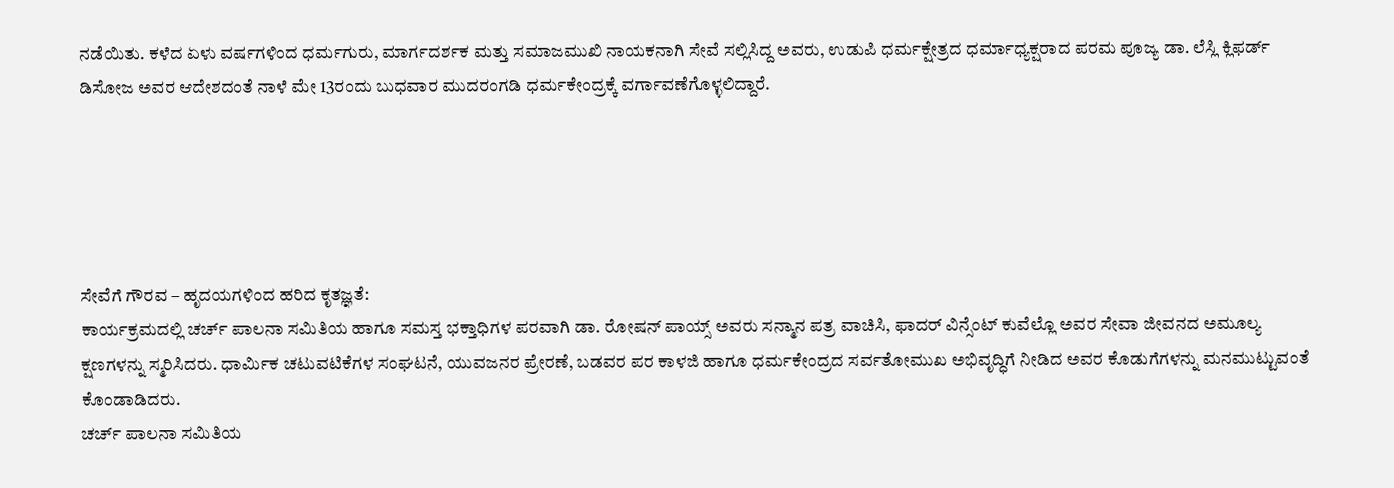ನಡೆಯಿತು. ಕಳೆದ ಏಳು ವರ್ಷಗಳಿಂದ ಧರ್ಮಗುರು, ಮಾರ್ಗದರ್ಶಕ ಮತ್ತು ಸಮಾಜಮುಖಿ ನಾಯಕನಾಗಿ ಸೇವೆ ಸಲ್ಲಿಸಿದ್ದ ಅವರು, ಉಡುಪಿ ಧರ್ಮಕ್ಷೇತ್ರದ ಧರ್ಮಾಧ್ಯಕ್ಷರಾದ ಪರಮ ಪೂಜ್ಯ ಡಾ. ಲೆಸ್ಲಿ ಕ್ಲಿಫರ್ಡ್ ಡಿಸೋಜ ಅವರ ಆದೇಶದಂತೆ ನಾಳೆ ಮೇ 13ರಂದು ಬುಧವಾರ ಮುದರಂಗಡಿ ಧರ್ಮಕೇಂದ್ರಕ್ಕೆ ವರ್ಗಾವಣೆಗೊಳ್ಳಲಿದ್ದಾರೆ.





ಸೇವೆಗೆ ಗೌರವ – ಹೃದಯಗಳಿಂದ ಹರಿದ ಕೃತಜ್ಞತೆ:
ಕಾರ್ಯಕ್ರಮದಲ್ಲಿ ಚರ್ಚ್ ಪಾಲನಾ ಸಮಿತಿಯ ಹಾಗೂ ಸಮಸ್ತ ಭಕ್ತಾಧಿಗಳ ಪರವಾಗಿ ಡಾ. ರೋಷನ್ ಪಾಯ್ಸ್ ಅವರು ಸನ್ಮಾನ ಪತ್ರ ವಾಚಿಸಿ, ಫಾದರ್ ವಿನ್ಸೆಂಟ್ ಕುವೆಲ್ಲೊ ಅವರ ಸೇವಾ ಜೀವನದ ಅಮೂಲ್ಯ ಕ್ಷಣಗಳನ್ನು ಸ್ಮರಿಸಿದರು. ಧಾರ್ಮಿಕ ಚಟುವಟಿಕೆಗಳ ಸಂಘಟನೆ, ಯುವಜನರ ಪ್ರೇರಣೆ, ಬಡವರ ಪರ ಕಾಳಜಿ ಹಾಗೂ ಧರ್ಮಕೇಂದ್ರದ ಸರ್ವತೋಮುಖ ಅಭಿವೃದ್ಧಿಗೆ ನೀಡಿದ ಅವರ ಕೊಡುಗೆಗಳನ್ನು ಮನಮುಟ್ಟುವಂತೆ ಕೊಂಡಾಡಿದರು.
ಚರ್ಚ್ ಪಾಲನಾ ಸಮಿತಿಯ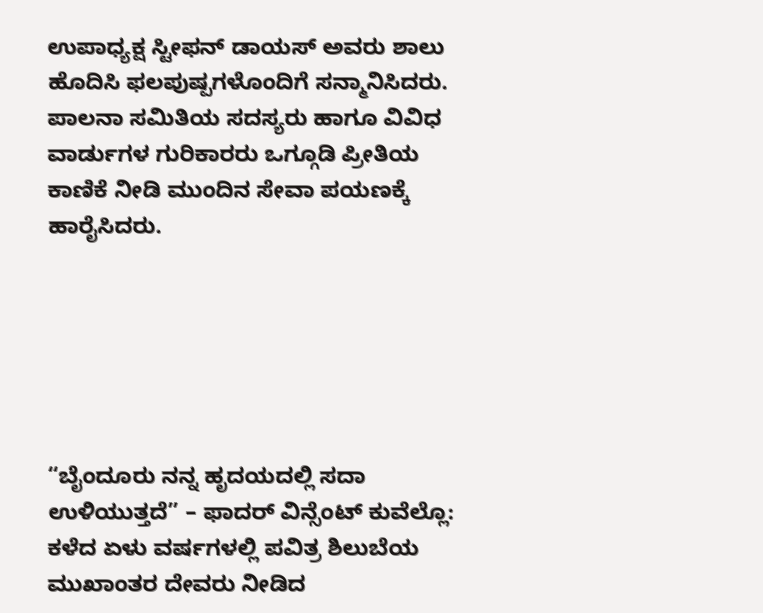ಉಪಾಧ್ಯಕ್ಷ ಸ್ಟೀಫನ್ ಡಾಯಸ್ ಅವರು ಶಾಲು ಹೊದಿಸಿ ಫಲಪುಷ್ಪಗಳೊಂದಿಗೆ ಸನ್ಮಾನಿಸಿದರು. ಪಾಲನಾ ಸಮಿತಿಯ ಸದಸ್ಯರು ಹಾಗೂ ವಿವಿಧ ವಾರ್ಡುಗಳ ಗುರಿಕಾರರು ಒಗ್ಗೂಡಿ ಪ್ರೀತಿಯ ಕಾಣಿಕೆ ನೀಡಿ ಮುಂದಿನ ಸೇವಾ ಪಯಣಕ್ಕೆ ಹಾರೈಸಿದರು.






“ಬೈಂದೂರು ನನ್ನ ಹೃದಯದಲ್ಲಿ ಸದಾ ಉಳಿಯುತ್ತದೆ” – ಫಾದರ್ ವಿನ್ಸೆಂಟ್ ಕುವೆಲ್ಲೊ:
ಕಳೆದ ಏಳು ವರ್ಷಗಳಲ್ಲಿ ಪವಿತ್ರ ಶಿಲುಬೆಯ ಮುಖಾಂತರ ದೇವರು ನೀಡಿದ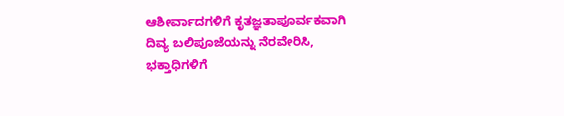ಆಶೀರ್ವಾದಗಳಿಗೆ ಕೃತಜ್ಞತಾಪೂರ್ವಕವಾಗಿ ದಿವ್ಯ ಬಲಿಪೂಜೆಯನ್ನು ನೆರವೇರಿಸಿ, ಭಕ್ತಾಧಿಗಳಿಗೆ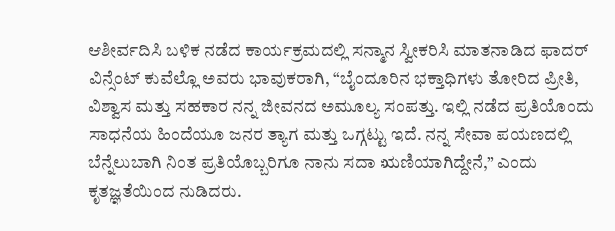ಆಶೀರ್ವದಿಸಿ ಬಳಿಕ ನಡೆದ ಕಾರ್ಯಕ್ರಮದಲ್ಲಿ ಸನ್ಮಾನ ಸ್ವೀಕರಿಸಿ ಮಾತನಾಡಿದ ಫಾದರ್ ವಿನ್ಸೆಂಟ್ ಕುವೆಲ್ಲೊ ಅವರು ಭಾವುಕರಾಗಿ, “ಬೈಂದೂರಿನ ಭಕ್ತಾಧಿಗಳು ತೋರಿದ ಪ್ರೀತಿ, ವಿಶ್ವಾಸ ಮತ್ತು ಸಹಕಾರ ನನ್ನ ಜೀವನದ ಅಮೂಲ್ಯ ಸಂಪತ್ತು. ಇಲ್ಲಿ ನಡೆದ ಪ್ರತಿಯೊಂದು ಸಾಧನೆಯ ಹಿಂದೆಯೂ ಜನರ ತ್ಯಾಗ ಮತ್ತು ಒಗ್ಗಟ್ಟು ಇದೆ. ನನ್ನ ಸೇವಾ ಪಯಣದಲ್ಲಿ ಬೆನ್ನೆಲುಬಾಗಿ ನಿಂತ ಪ್ರತಿಯೊಬ್ಬರಿಗೂ ನಾನು ಸದಾ ಋಣಿಯಾಗಿದ್ದೇನೆ,” ಎಂದು ಕೃತಜ್ಞತೆಯಿಂದ ನುಡಿದರು.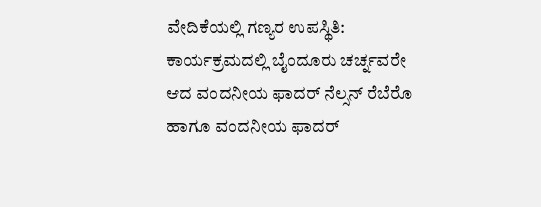ವೇದಿಕೆಯಲ್ಲಿ ಗಣ್ಯರ ಉಪಸ್ಥಿತಿ:
ಕಾರ್ಯಕ್ರಮದಲ್ಲಿ ಬೈಂದೂರು ಚರ್ಚ್ನವರೇ ಆದ ವಂದನೀಯ ಫಾದರ್ ನೆಲ್ಸನ್ ರೆಬೆರೊ ಹಾಗೂ ವಂದನೀಯ ಫಾದರ್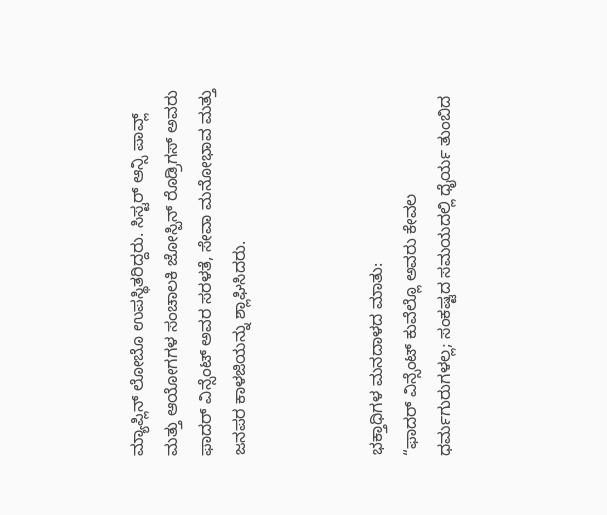ಮ್ಯಾಪ್ಲಿನ್ ಲೋಬೊ ಉಪಸ್ಥಿತರಿದ್ದರು. ಸಿಸ್ಟರ್ ಆನ್ಸಿ ಪಾವ್ಲ್ ಮತ್ತು ಆಯೋಗಗಳ ಸಂಚಾಲಕಿ ಜೋಸ್ಪಿನ್ ರೊಡ್ರಿಗಸ್ ಅವರು ಫಾದರ್ ವಿನ್ಸೆಂಟ್ ಅವರ ಸರಳತೆ, ಸೇವಾ ಮನೋಭಾವ ಮತ್ತು ಜನಪರ ಕಾಳಜಿಯನ್ನು ಶ್ಲಾಘಿಸಿದರು.



ಭಕ್ತಾಧಿಗಳ ಮನದಾಳದ ಮಾತು:
“ಫಾದರ್ ವಿನ್ಸೆಂಟ್ ಕುವೆಲ್ಲೊ ಅವರು ಕೇವಲ ಧರ್ಮಗುರುಗಳಲ್ಲ; ಸಂಕಷ್ಟದ ಸಮಯದಲ್ಲಿ ಧೈರ್ಯ ತುಂಬಿದ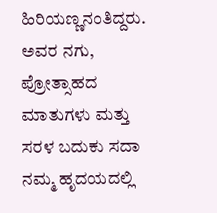ಹಿರಿಯಣ್ಣನಂತಿದ್ದರು. ಅವರ ನಗು, ಪ್ರೋತ್ಸಾಹದ ಮಾತುಗಳು ಮತ್ತು ಸರಳ ಬದುಕು ಸದಾ ನಮ್ಮ ಹೃದಯದಲ್ಲಿ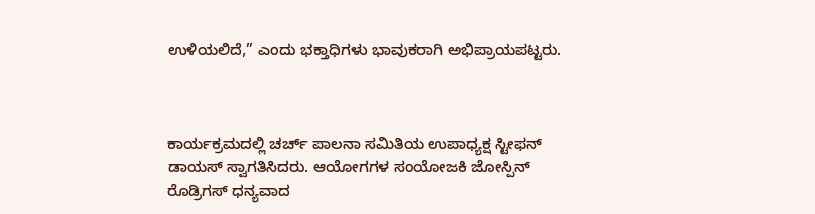ಉಳಿಯಲಿದೆ,” ಎಂದು ಭಕ್ತಾಧಿಗಳು ಭಾವುಕರಾಗಿ ಅಭಿಪ್ರಾಯಪಟ್ಟರು.



ಕಾರ್ಯಕ್ರಮದಲ್ಲಿ ಚರ್ಚ್ ಪಾಲನಾ ಸಮಿತಿಯ ಉಪಾಧ್ಯಕ್ಷ ಸ್ಟೀಫನ್ ಡಾಯಸ್ ಸ್ವಾಗತಿಸಿದರು. ಆಯೋಗಗಳ ಸಂಯೋಜಕಿ ಜೋಸ್ಪಿನ್ ರೊಡ್ರಿಗಸ್ ಧನ್ಯವಾದ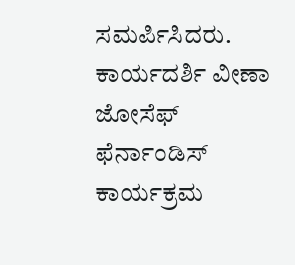ಸಮರ್ಪಿಸಿದರು. ಕಾರ್ಯದರ್ಶಿ ವೀಣಾ ಜೋಸೆಫ್ ಫೆರ್ನಾಂಡಿಸ್ ಕಾರ್ಯಕ್ರಮ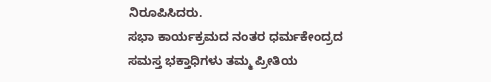ನಿರೂಪಿಸಿದರು.
ಸಭಾ ಕಾರ್ಯಕ್ರಮದ ನಂತರ ಧರ್ಮಕೇಂದ್ರದ ಸಮಸ್ತ ಭಕ್ತಾಧಿಗಳು ತಮ್ಮ ಪ್ರೀತಿಯ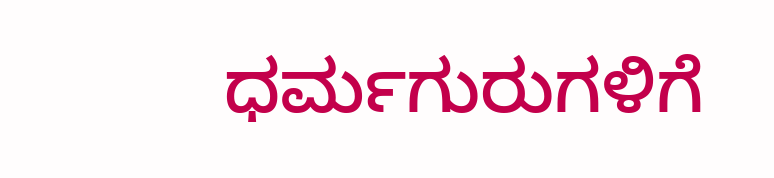ಧರ್ಮಗುರುಗಳಿಗೆ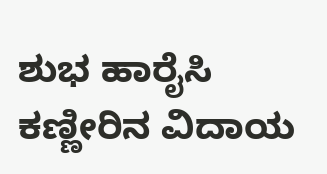ಶುಭ ಹಾರೈಸಿ ಕಣ್ಣೀರಿನ ವಿದಾಯ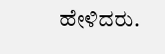ಹೇಳಿದರು.